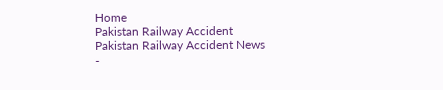Home
Pakistan Railway Accident
Pakistan Railway Accident News
-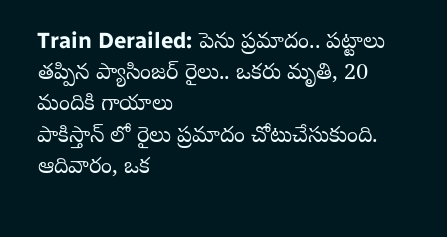Train Derailed: పెను ప్రమాదం.. పట్టాలు తప్పిన ప్యాసింజర్ రైలు.. ఒకరు మృతి, 20 మందికి గాయాలు
పాకిస్తాన్ లో రైలు ప్రమాదం చోటుచేసుకుంది. ఆదివారం, ఒక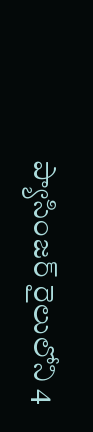ప్యాసింజర్ రైలులోని 4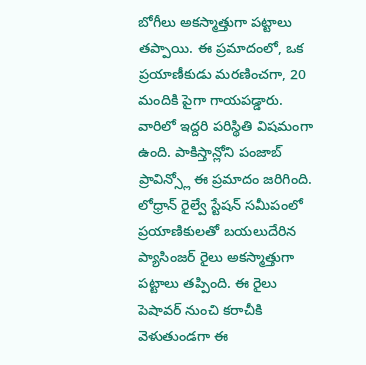బోగీలు అకస్మాత్తుగా పట్టాలు తప్పాయి. ఈ ప్రమాదంలో, ఒక ప్రయాణీకుడు మరణించగా, 20 మందికి పైగా గాయపడ్డారు. వారిలో ఇద్దరి పరిస్థితి విషమంగా ఉంది. పాకిస్తాన్లోని పంజాబ్ ప్రావిన్స్లో ఈ ప్రమాదం జరిగింది. లోధ్రాన్ రైల్వే స్టేషన్ సమీపంలో ప్రయాణికులతో బయలుదేరిన ప్యాసింజర్ రైలు అకస్మాత్తుగా పట్టాలు తప్పింది. ఈ రైలు పెషావర్ నుంచి కరాచీకి వెళుతుండగా ఈ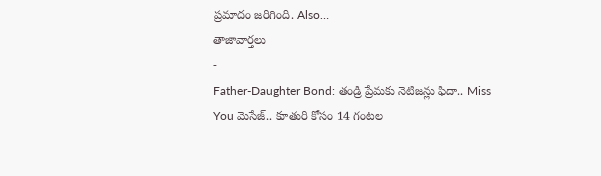ప్రమాదం జరిగింది. Also…
తాజావార్తలు
-
Father-Daughter Bond: తండ్రి ప్రేమకు నెటిజన్లు ఫిదా.. Miss You మెసేజ్.. కూతురి కోసం 14 గంటల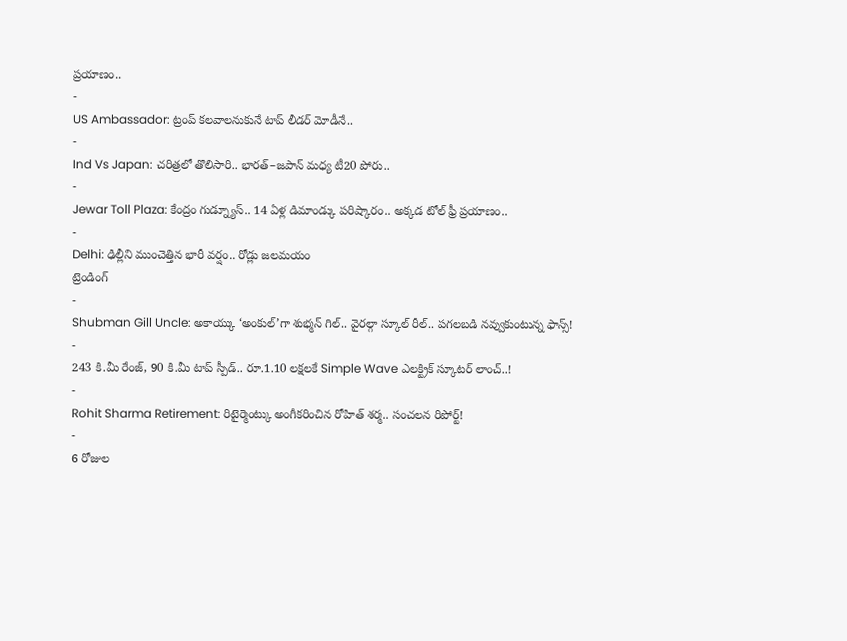ప్రయాణం..
-
US Ambassador: ట్రంప్ కలవాలనుకునే టాప్ లీడర్ మోడీనే..
-
Ind Vs Japan: చరిత్రలో తొలిసారి.. భారత్–జపాన్ మధ్య టీ20 పోరు..
-
Jewar Toll Plaza: కేంద్రం గుడ్న్యూస్.. 14 ఏళ్ల డిమాండ్కు పరిష్కారం.. అక్కడ టోల్ ఫ్రీ ప్రయాణం..
-
Delhi: ఢిల్లీని ముంచెత్తిన భారీ వర్షం.. రోడ్లు జలమయం
ట్రెండింగ్
-
Shubman Gill Uncle: అకాయ్కు ‘అంకుల్’గా శుభ్మన్ గిల్.. వైరల్గా స్కూల్ రీల్.. పగలబడి నవ్వుకుంటున్న ఫాన్స్!
-
243 కి.మీ రేంజ్, 90 కి.మీ టాప్ స్పీడ్.. రూ.1.10 లక్షలకే Simple Wave ఎలక్ట్రిక్ స్కూటర్ లాంచ్..!
-
Rohit Sharma Retirement: రిటైర్మెంట్కు అంగీకరించిన రోహిత్ శర్మ.. సంచలన రిపోర్ట్!
-
6 రోజుల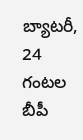బ్యాటరీ, 24 గంటల బీపీ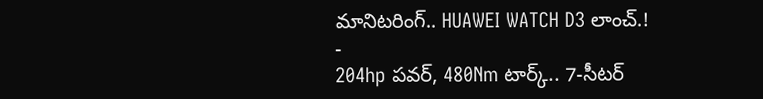మానిటరింగ్.. HUAWEI WATCH D3 లాంచ్.!
-
204hp పవర్, 480Nm టార్క్.. 7-సీటర్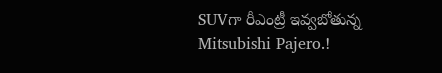SUVగా రీఎంట్రీ ఇవ్వబోతున్న Mitsubishi Pajero.!